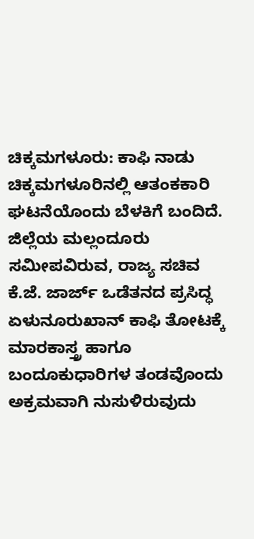ಚಿಕ್ಕಮಗಳೂರು: ಕಾಫಿ ನಾಡು ಚಿಕ್ಕಮಗಳೂರಿನಲ್ಲಿ ಆತಂಕಕಾರಿ ಘಟನೆಯೊಂದು ಬೆಳಕಿಗೆ ಬಂದಿದೆ. ಜಿಲ್ಲೆಯ ಮಲ್ಲಂದೂರು ಸಮೀಪವಿರುವ, ರಾಜ್ಯ ಸಚಿವ ಕೆ.ಜೆ. ಜಾರ್ಜ್ ಒಡೆತನದ ಪ್ರಸಿದ್ಧ ಏಳುನೂರುಖಾನ್ ಕಾಫಿ ತೋಟಕ್ಕೆ ಮಾರಕಾಸ್ತ್ರ ಹಾಗೂ ಬಂದೂಕುಧಾರಿಗಳ ತಂಡವೊಂದು ಅಕ್ರಮವಾಗಿ ನುಸುಳಿರುವುದು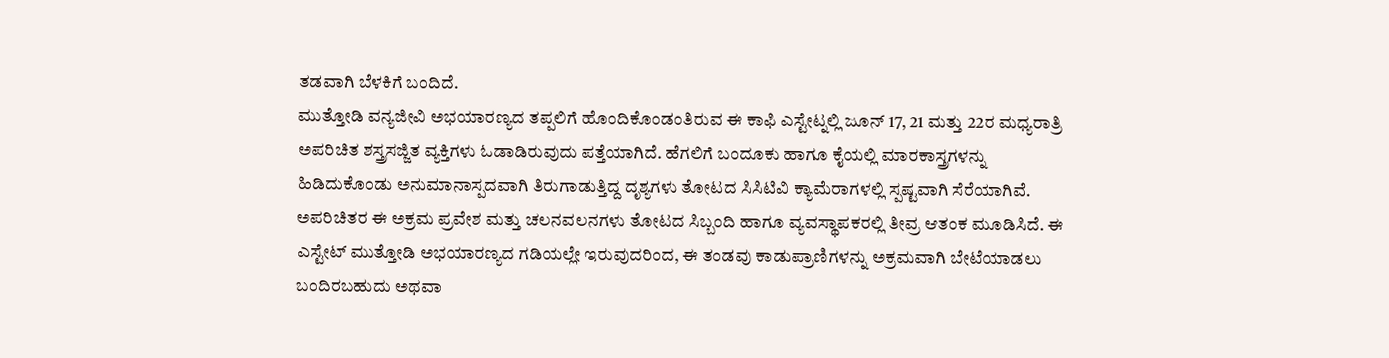ತಡವಾಗಿ ಬೆಳಕಿಗೆ ಬಂದಿದೆ.
ಮುತ್ತೋಡಿ ವನ್ಯಜೀವಿ ಅಭಯಾರಣ್ಯದ ತಪ್ಪಲಿಗೆ ಹೊಂದಿಕೊಂಡಂತಿರುವ ಈ ಕಾಫಿ ಎಸ್ಟೇಟ್ನಲ್ಲಿ ಜೂನ್ 17, 21 ಮತ್ತು 22ರ ಮಧ್ಯರಾತ್ರಿ ಅಪರಿಚಿತ ಶಸ್ತ್ರಸಜ್ಜಿತ ವ್ಯಕ್ತಿಗಳು ಓಡಾಡಿರುವುದು ಪತ್ತೆಯಾಗಿದೆ. ಹೆಗಲಿಗೆ ಬಂದೂಕು ಹಾಗೂ ಕೈಯಲ್ಲಿ ಮಾರಕಾಸ್ತ್ರಗಳನ್ನು ಹಿಡಿದುಕೊಂಡು ಅನುಮಾನಾಸ್ಪದವಾಗಿ ತಿರುಗಾಡುತ್ತಿದ್ದ ದೃಶ್ಯಗಳು ತೋಟದ ಸಿಸಿಟಿವಿ ಕ್ಯಾಮೆರಾಗಳಲ್ಲಿ ಸ್ಪಷ್ಟವಾಗಿ ಸೆರೆಯಾಗಿವೆ.
ಅಪರಿಚಿತರ ಈ ಅಕ್ರಮ ಪ್ರವೇಶ ಮತ್ತು ಚಲನವಲನಗಳು ತೋಟದ ಸಿಬ್ಬಂದಿ ಹಾಗೂ ವ್ಯವಸ್ಥಾಪಕರಲ್ಲಿ ತೀವ್ರ ಆತಂಕ ಮೂಡಿಸಿದೆ. ಈ ಎಸ್ಟೇಟ್ ಮುತ್ತೋಡಿ ಅಭಯಾರಣ್ಯದ ಗಡಿಯಲ್ಲೇ ಇರುವುದರಿಂದ, ಈ ತಂಡವು ಕಾಡುಪ್ರಾಣಿಗಳನ್ನು ಅಕ್ರಮವಾಗಿ ಬೇಟೆಯಾಡಲು ಬಂದಿರಬಹುದು ಅಥವಾ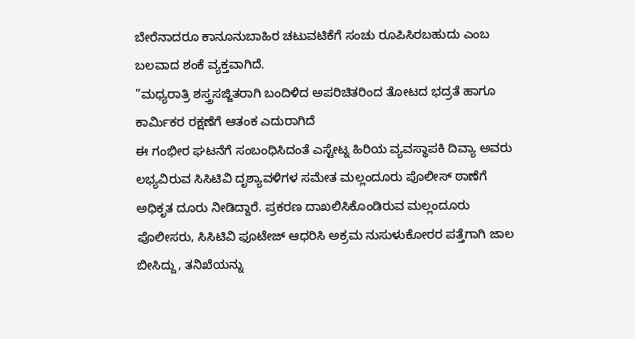ಬೇರೆನಾದರೂ ಕಾನೂನುಬಾಹಿರ ಚಟುವಟಿಕೆಗೆ ಸಂಚು ರೂಪಿಸಿರಬಹುದು ಎಂಬ ಬಲವಾದ ಶಂಕೆ ವ್ಯಕ್ತವಾಗಿದೆ.
”ಮಧ್ಯರಾತ್ರಿ ಶಸ್ತ್ರಸಜ್ಜಿತರಾಗಿ ಬಂದಿಳಿದ ಅಪರಿಚಿತರಿಂದ ತೋಟದ ಭದ್ರತೆ ಹಾಗೂ ಕಾರ್ಮಿಕರ ರಕ್ಷಣೆಗೆ ಆತಂಕ ಎದುರಾಗಿದೆ
ಈ ಗಂಭೀರ ಘಟನೆಗೆ ಸಂಬಂಧಿಸಿದಂತೆ ಎಸ್ಟೇಟ್ನ ಹಿರಿಯ ವ್ಯವಸ್ಥಾಪಕಿ ದಿವ್ಯಾ ಅವರು ಲಭ್ಯವಿರುವ ಸಿಸಿಟಿವಿ ದೃಶ್ಯಾವಳಿಗಳ ಸಮೇತ ಮಲ್ಲಂದೂರು ಪೊಲೀಸ್ ಠಾಣೆಗೆ ಅಧಿಕೃತ ದೂರು ನೀಡಿದ್ದಾರೆ. ಪ್ರಕರಣ ದಾಖಲಿಸಿಕೊಂಡಿರುವ ಮಲ್ಲಂದೂರು ಪೊಲೀಸರು, ಸಿಸಿಟಿವಿ ಫೂಟೇಜ್ ಆಧರಿಸಿ ಅಕ್ರಮ ನುಸುಳುಕೋರರ ಪತ್ತೆಗಾಗಿ ಜಾಲ ಬೀಸಿದ್ದು, ತನಿಖೆಯನ್ನು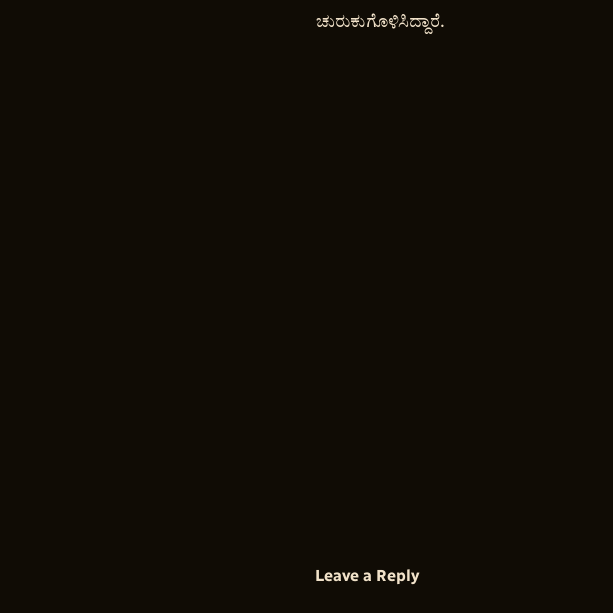ಚುರುಕುಗೊಳಿಸಿದ್ದಾರೆ.
















Leave a Reply